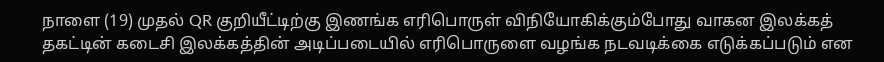நாளை (19) முதல் QR குறியீட்டிற்கு இணங்க எரிபொருள் விநியோகிக்கும்போது வாகன இலக்கத் தகட்டின் கடைசி இலக்கத்தின் அடிப்படையில் எரிபொருளை வழங்க நடவடிக்கை எடுக்கப்படும் என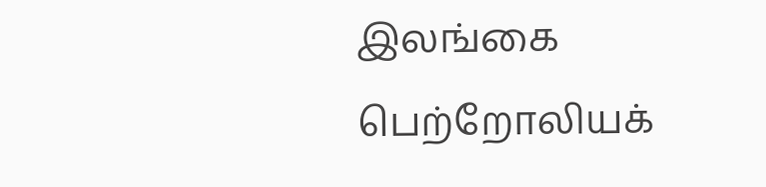இலங்கை பெற்றோலியக்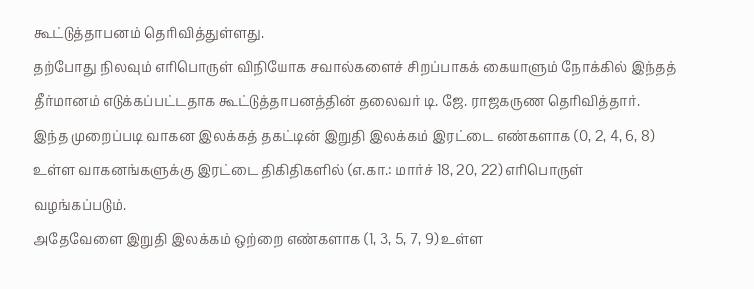கூட்டுத்தாபனம் தெரிவித்துள்ளது.
தற்போது நிலவும் எரிபொருள் விநியோக சவால்களைச் சிறப்பாகக் கையாளும் நோக்கில் இந்தத் தீர்மானம் எடுக்கப்பட்டதாக கூட்டுத்தாபனத்தின் தலைவர் டி. ஜே. ராஜகருண தெரிவித்தார்.
இந்த முறைப்படி வாகன இலக்கத் தகட்டின் இறுதி இலக்கம் இரட்டை எண்களாக (0, 2, 4, 6, 8) உள்ள வாகனங்களுக்கு இரட்டை திகிதிகளில் (எ.கா.: மார்ச் 18, 20, 22) எரிபொருள் வழங்கப்படும்.
அதேவேளை இறுதி இலக்கம் ஒற்றை எண்களாக (1, 3, 5, 7, 9) உள்ள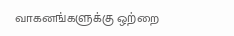வாகனங்களுக்கு ஒற்றை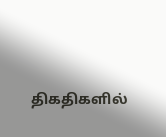திகதிகளில்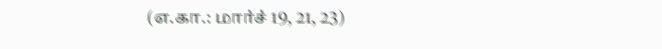(எ.கா.: மார்ச் 19, 21, 23)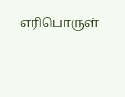எரிபொருள்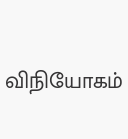விநியோகம்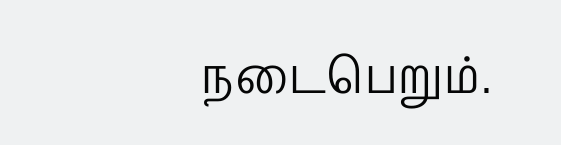நடைபெறும்.